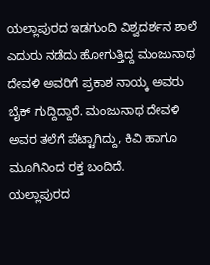ಯಲ್ಲಾಪುರದ ಇಡಗುಂದಿ ವಿಶ್ವದರ್ಶನ ಶಾಲೆ ಎದುರು ನಡೆದು ಹೋಗುತ್ತಿದ್ದ ಮಂಜುನಾಥ ದೇವಳಿ ಅವರಿಗೆ ಪ್ರಕಾಶ ನಾಯ್ಕ ಅವರು ಬೈಕ್ ಗುದ್ದಿದ್ದಾರೆ. ಮಂಜುನಾಥ ದೇವಳಿ ಅವರ ತಲೆಗೆ ಪೆಟ್ಟಾಗಿದ್ದು, ಕಿವಿ ಹಾಗೂ ಮೂಗಿನಿಂದ ರಕ್ತ ಬಂದಿದೆ.
ಯಲ್ಲಾಪುರದ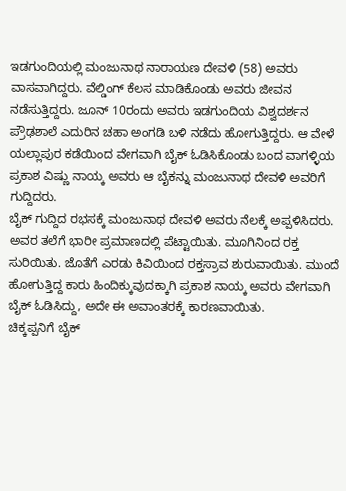ಇಡಗುಂದಿಯಲ್ಲಿ ಮಂಜುನಾಥ ನಾರಾಯಣ ದೇವಳಿ (58) ಅವರು ವಾಸವಾಗಿದ್ದರು. ವೆಲ್ಡಿಂಗ್ ಕೆಲಸ ಮಾಡಿಕೊಂಡು ಅವರು ಜೀವನ ನಡೆಸುತ್ತಿದ್ದರು. ಜೂನ್ 10ರಂದು ಅವರು ಇಡಗುಂದಿಯ ವಿಶ್ವದರ್ಶನ ಪ್ರೌಢಶಾಲೆ ಎದುರಿನ ಚಹಾ ಅಂಗಡಿ ಬಳಿ ನಡೆದು ಹೋಗುತ್ತಿದ್ದರು. ಆ ವೇಳೆ ಯಲ್ಲಾಪುರ ಕಡೆಯಿಂದ ವೇಗವಾಗಿ ಬೈಕ್ ಓಡಿಸಿಕೊಂಡು ಬಂದ ವಾಗಳ್ಳಿಯ ಪ್ರಕಾಶ ವಿಷ್ಣು ನಾಯ್ಕ ಅವರು ಆ ಬೈಕನ್ನು ಮಂಜುನಾಥ ದೇವಳಿ ಅವರಿಗೆ ಗುದ್ದಿದರು.
ಬೈಕ್ ಗುದ್ದಿದ ರಭಸಕ್ಕೆ ಮಂಜುನಾಥ ದೇವಳಿ ಅವರು ನೆಲಕ್ಕೆ ಅಪ್ಪಳಿಸಿದರು. ಅವರ ತಲೆಗೆ ಭಾರೀ ಪ್ರಮಾಣದಲ್ಲಿ ಪೆಟ್ಟಾಯಿತು. ಮೂಗಿನಿಂದ ರಕ್ತ ಸುರಿಯಿತು. ಜೊತೆಗೆ ಎರಡು ಕಿವಿಯಿಂದ ರಕ್ತಸ್ರಾವ ಶುರುವಾಯಿತು. ಮುಂದೆ ಹೋಗುತ್ತಿದ್ದ ಕಾರು ಹಿಂದಿಕ್ಕುವುದಕ್ಕಾಗಿ ಪ್ರಕಾಶ ನಾಯ್ಕ ಅವರು ವೇಗವಾಗಿ ಬೈಕ್ ಓಡಿಸಿದ್ದು, ಅದೇ ಈ ಅವಾಂತರಕ್ಕೆ ಕಾರಣವಾಯಿತು.
ಚಿಕ್ಕಪ್ಪನಿಗೆ ಬೈಕ್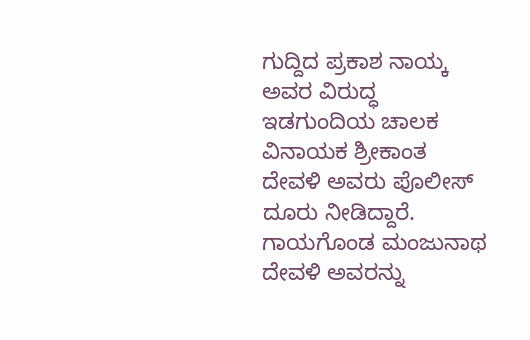ಗುದ್ದಿದ ಪ್ರಕಾಶ ನಾಯ್ಕ ಅವರ ವಿರುದ್ಧ ಇಡಗುಂದಿಯ ಚಾಲಕ ವಿನಾಯಕ ಶ್ರೀಕಾಂತ ದೇವಳಿ ಅವರು ಪೊಲೀಸ್ ದೂರು ನೀಡಿದ್ದಾರೆ. ಗಾಯಗೊಂಡ ಮಂಜುನಾಥ ದೇವಳಿ ಅವರನ್ನು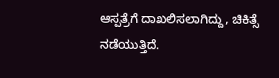ಆಸ್ಪತ್ರೆಗೆ ದಾಖಲಿಸಲಾಗಿದ್ದು, ಚಿಕಿತ್ಸೆ ನಡೆಯುತ್ತಿದೆ.